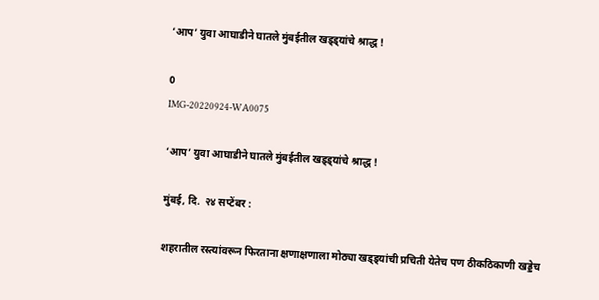‘आप’ युवा आघाडीने घातले मुंबईतील खड्ड्यांचे श्राद्ध !

0
IMG-20220924-WA0075

‘आप’ युवा आघाडीने घातले मुंबईतील खड्ड्यांचे श्राद्ध !

मुंबई, दि.  २४ सप्टेंबर :

शहरातील रस्त्यांवरून फिरताना क्षणाक्षणाला मोठ्या खड्ड्यांची प्रचिती येतेच पण ठीकठिकाणी खड्डेच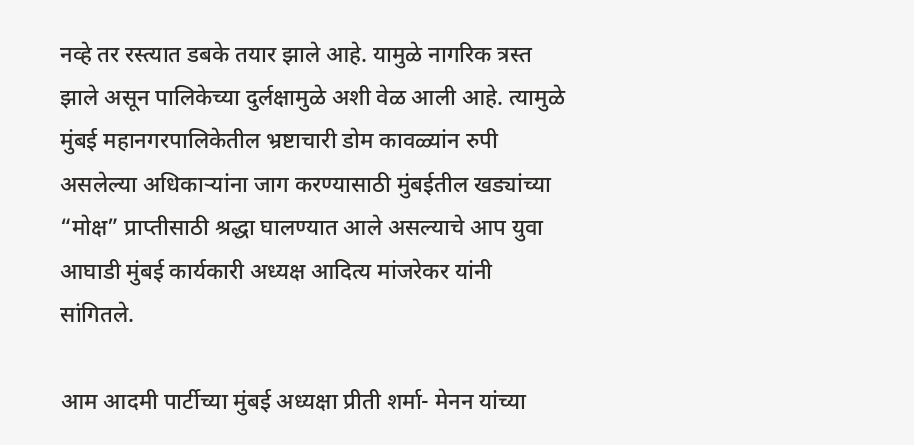नव्हे तर रस्त्यात डबके तयार झाले आहे. यामुळे नागरिक त्रस्त झाले असून पालिकेच्या दुर्लक्षामुळे अशी वेळ आली आहे. त्यामुळे मुंबई महानगरपालिकेतील भ्रष्टाचारी डोम कावळ्यांन रुपी असलेल्या अधिकाऱ्यांना जाग करण्यासाठी मुंबईतील खड्यांच्या “मोक्ष” प्राप्तीसाठी श्रद्धा घालण्यात आले असल्याचे आप युवा आघाडी मुंबई कार्यकारी अध्यक्ष आदित्य मांजरेकर यांनी सांगितले.

आम आदमी पार्टीच्या मुंबई अध्यक्षा प्रीती शर्मा- मेनन यांच्या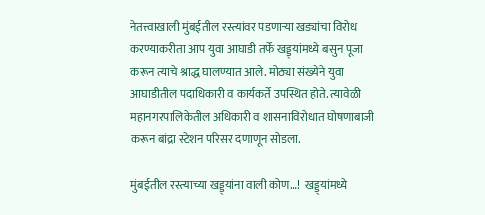नेतत्त्वाखाली मुंबईतील रस्त्यांवर पडणाऱ्या खड्यांचा विरोध करण्याकरीता आप युवा आघाडी तर्फे खड्ड्यांमध्ये बसुन पूजा करून त्याचे श्राद्ध घालण्यात आले. मोठ्या संख्येने युवा आघाडीतील पदाधिकारी व कार्यकर्ते उपस्थित होते. त्यावेळी महानगरपालिकेतील अधिकारी व शासनाविरोधात घोषणाबाजी करून बांद्रा स्टेशन परिसर दणाणून सोडला.

मुंबईतील रस्त्याच्या खड्ड्यांना वाली कोण…!  खड्ड्यांमध्ये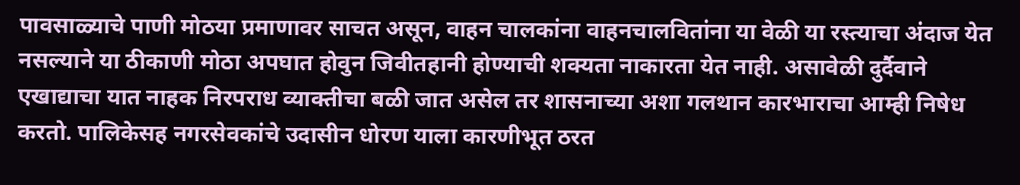पावसाळ्याचे पाणी मोठया प्रमाणावर साचत असून, वाहन चालकांना वाहनचालवितांना या वेळी या रस्त्याचा अंदाज येत नसल्याने या ठीकाणी मोठा अपघात होवुन जिवीतहानी होण्याची शक्यता नाकारता येत नाही. असावेळी दुर्दैवाने एखाद्याचा यात नाहक निरपराध व्याक्तीचा बळी जात असेल तर शासनाच्या अशा गलथान कारभाराचा आम्ही निषेध करतो. पालिकेसह नगरसेवकांचे उदासीन धोरण याला कारणीभूत ठरत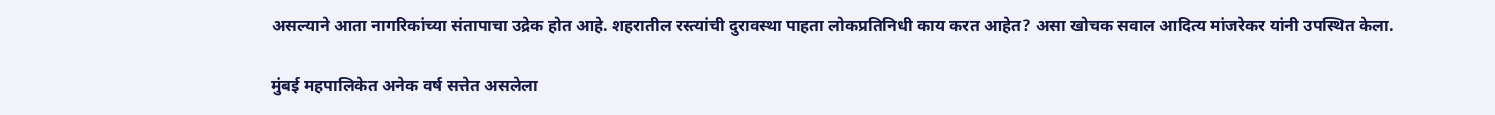असल्याने आता नागरिकांच्या संतापाचा उद्रेक होत आहे. शहरातील रस्त्यांची दुरावस्था पाहता लोकप्रतिनिधी काय करत आहेत? असा खोचक सवाल आदित्य मांजरेकर यांनी उपस्थित केला.

मुंबई महपालिकेत अनेक वर्ष सत्तेत असलेला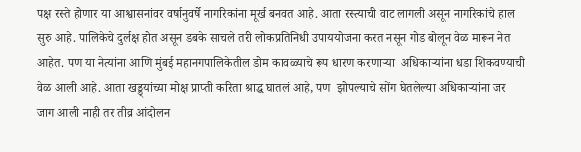पक्ष रस्ते होणार या आश्वासनांवर वर्षानुवर्षे नागरिकांना मूर्ख बनवत आहे. आता रस्त्याची वाट लागली असून नागरिकांचे हाल सुरु आहे. पालिकेचे दुर्लक्ष होत असून डबके साचले तरी लोकप्रतिनिधी उपाययोजना करत नसून गोड बोलून वेळ मारून नेत आहेत. पण या नेत्यांना आणि मुंबई महानगपालिकेतील डोम कावळ्याचे रूप धारण करणाऱ्या  अधिकाऱ्यांना धडा शिकवण्याची वेळ आली आहे. आता खड्ड्यांच्या मोक्ष प्राप्ती करिता श्राद्ध घातलं आहे, पण  झोपल्याचे सोंग घेतलेल्या अधिकाऱ्यांना जर जाग आली नाही तर तीव्र आंदोलन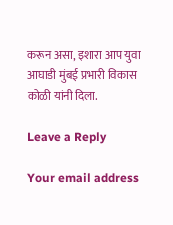करून असा, इशारा आप युवा आघाडी मुंबई प्रभारी विकास कोळी यांनी दिला.

Leave a Reply

Your email address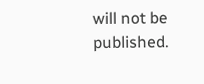will not be published.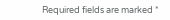Required fields are marked *